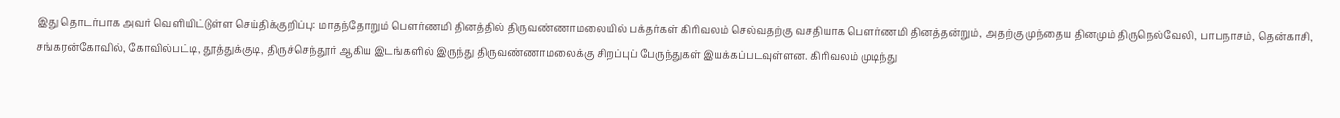இது தொடர்பாக அவர் வெளியிட்டுள்ள செய்திக்குறிப்பு: மாதந்தோறும் பௌர்ணமி தினத்தில் திருவண்ணாமலையில் பக்தர்கள் கிரிவலம் செல்வதற்கு வசதியாக பௌர்ணமி தினத்தன்றும், அதற்கு முந்தைய தினமும் திருநெல்வேலி, பாபநாசம், தென்காசி, சங்கரன்கோவில், கோவில்பட்டி, தூத்துக்குடி, திருச்செந்தூர் ஆகிய இடங்களில் இருந்து திருவண்ணாமலைக்கு சிறப்புப் பேருந்துகள் இயக்கப்படவுள்ளன. கிரிவலம் முடிந்து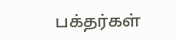பக்தர்கள்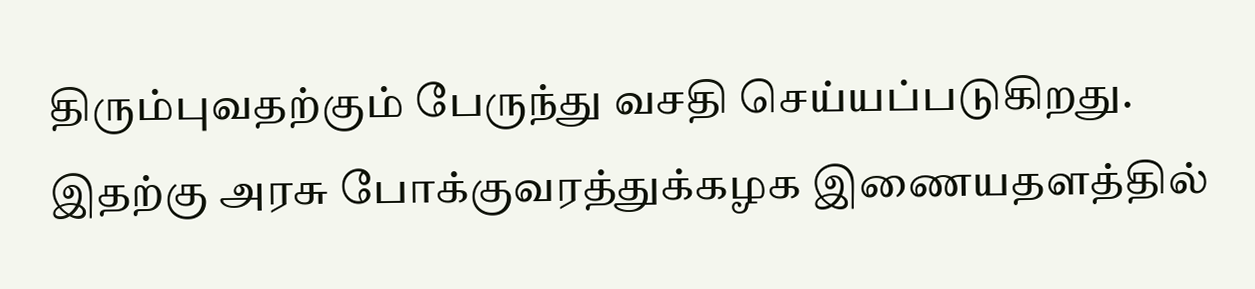திரும்புவதற்கும் பேருந்து வசதி செய்யப்படுகிறது. இதற்கு அரசு போக்குவரத்துக்கழக இணையதளத்தில்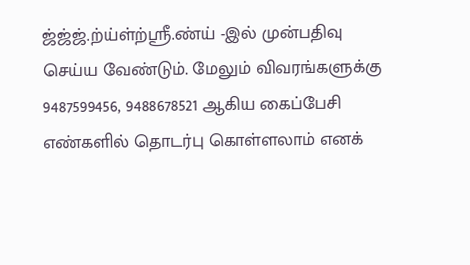ஜ்ஜ்ஜ்.ற்ய்ள்ற்ஸ்ரீ.ண்ய் -இல் முன்பதிவு செய்ய வேண்டும். மேலும் விவரங்களுக்கு 9487599456, 9488678521 ஆகிய கைப்பேசி எண்களில் தொடர்பு கொள்ளலாம் எனக்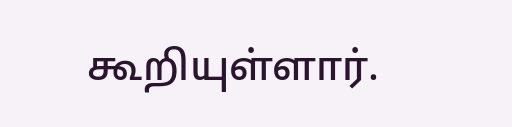கூறியுள்ளார்.